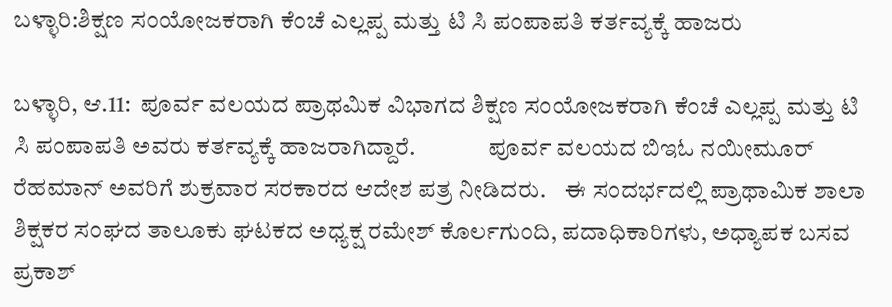ಬಳ್ಳಾರಿ:ಶಿಕ್ಷಣ ಸಂಯೋಜಕರಾಗಿ ಕೆಂಚೆ ಎಲ್ಲಪ್ಪ ಮತ್ತು ಟಿ ಸಿ ಪಂಪಾಪತಿ ಕರ್ತವ್ಯಕ್ಕೆ ಹಾಜರು

ಬಳ್ಳಾರಿ, ಆ.11:  ಪೂರ್ವ ವಲಯದ ಪ್ರಾಥಮಿಕ ವಿಭಾಗದ ಶಿಕ್ಷಣ ಸಂಯೋಜಕರಾಗಿ ಕೆಂಚೆ ಎಲ್ಲಪ್ಪ ಮತ್ತು ಟಿ ಸಿ ಪಂಪಾಪತಿ ಅವರು ಕರ್ತವ್ಯಕ್ಕೆ ಹಾಜರಾಗಿದ್ದಾರೆ.               ಪೂರ್ವ ವಲಯದ ಬಿಇಓ ನಯೀಮೂರ್ ರೆಹಮಾನ್ ಅವರಿಗೆ ಶುಕ್ರವಾರ ಸರಕಾರದ ಆದೇಶ ಪತ್ರ ನೀಡಿದರು.    ಈ ಸಂದರ್ಭದಲ್ಲಿ ಪ್ರಾಥಾಮಿಕ ಶಾಲಾ ಶಿಕ್ಷಕರ ಸಂಘದ ತಾಲೂಕು ಘಟಕದ ಅಧ್ಯಕ್ಷ ರಮೇಶ್ ಕೊರ್ಲಗುಂದಿ, ಪದಾಧಿಕಾರಿಗಳು, ಅಧ್ಯಾಪಕ ಬಸವ ಪ್ರಕಾಶ್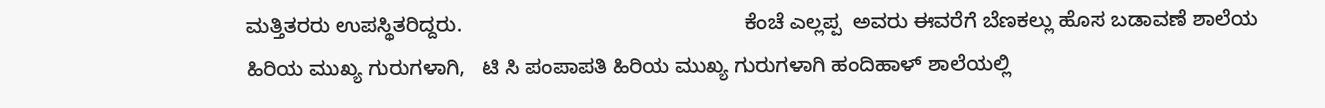ಮತ್ತಿತರರು ಉಪಸ್ಥಿತರಿದ್ದರು.                                                 ಕೆಂಚೆ ಎಲ್ಲಪ್ಪ  ಅವರು ಈವರೆಗೆ ಬೆಣಕಲ್ಲು ಹೊಸ ಬಡಾವಣೆ ಶಾಲೆಯ ಹಿರಿಯ ಮುಖ್ಯ ಗುರುಗಳಾಗಿ,   ಟಿ ಸಿ ಪಂಪಾಪತಿ ಹಿರಿಯ ಮುಖ್ಯ ಗುರುಗಳಾಗಿ ಹಂದಿಹಾಳ್ ಶಾಲೆಯಲ್ಲಿ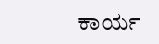ಕಾರ್ಯ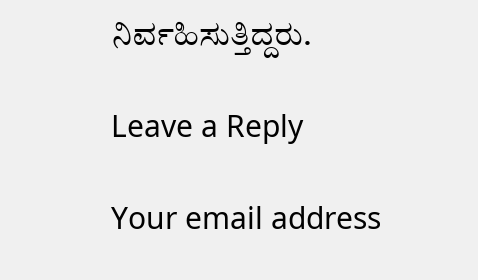ನಿರ್ವಹಿಸುತ್ತಿದ್ದರು.

Leave a Reply

Your email address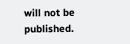will not be published.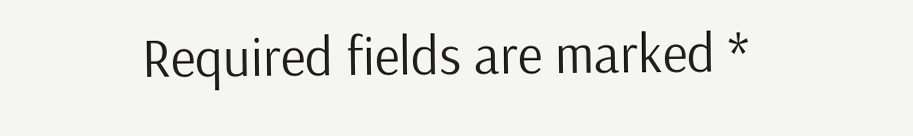Required fields are marked *